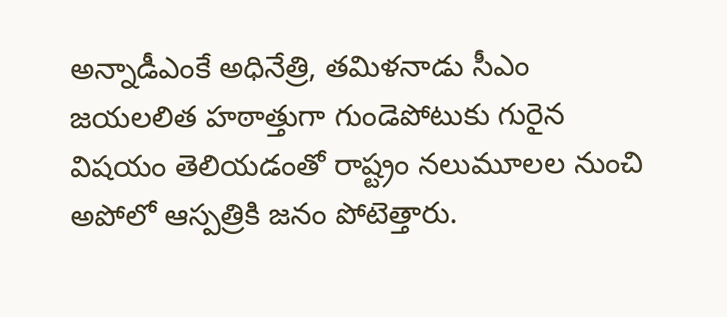అన్నాడీఎంకే అధినేత్రి, తమిళనాడు సీఎం జయలలిత హఠాత్తుగా గుండెపోటుకు గురైన విషయం తెలియడంతో రాష్ట్రం నలుమూలల నుంచి అపోలో ఆస్పత్రికి జనం పోటెత్తారు.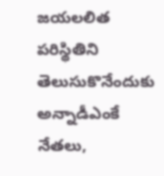జయలలిత పరిస్థితిని తెలుసుకొనేందుకు అన్నాడీఎంకే నేతలు,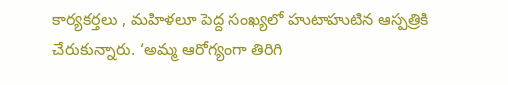కార్యకర్తలు , మహిళలూ పెద్ద సంఖ్యలో హుటాహుటిన ఆస్పత్రికి చేరుకున్నారు. ‘అమ్మ ఆరోగ్యంగా తిరిగి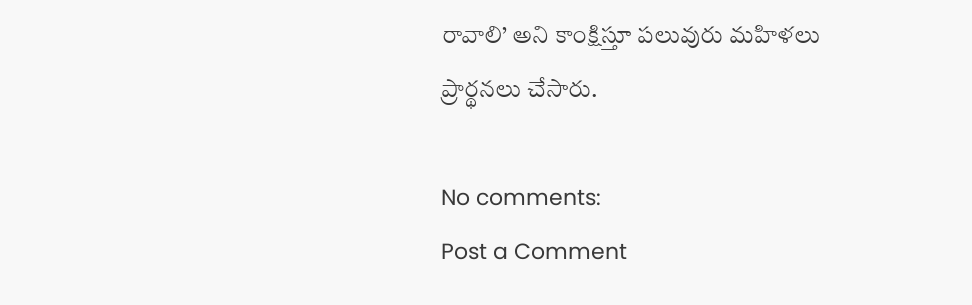రావాలి’ అని కాంక్షిస్తూ పలువురు మహిళలు ప్రార్థనలు చేసారు.

No comments:
Post a Comment